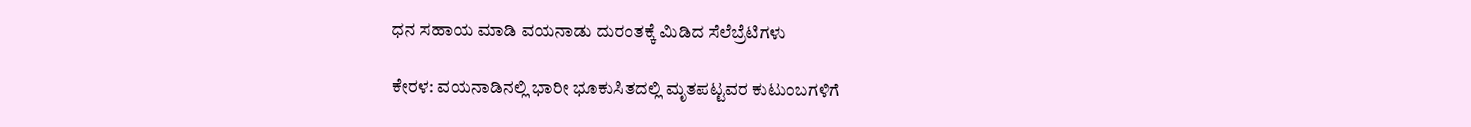ಧನ ಸಹಾಯ ಮಾಡಿ ವಯನಾಡು ದುರಂತಕ್ಕೆ ಮಿಡಿದ ಸೆಲೆಬ್ರೆಟಿಗಳು

ಕೇರಳ: ವಯನಾಡಿನಲ್ಲಿ ಭಾರೀ ಭೂಕುಸಿತದಲ್ಲಿ ಮೃತಪಟ್ಟವರ ಕುಟುಂಬಗಳಿಗೆ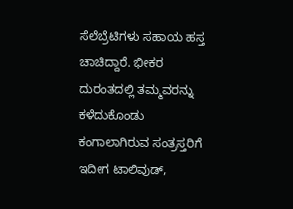ಸೆಲೆಬ್ರೆಟಿಗಳು ಸಹಾಯ ಹಸ್ತ ಚಾಚಿದ್ದಾರೆ. ಭೀಕರ ದುರಂತದಲ್ಲಿ ತಮ್ಮವರನ್ನು ಕಳೆದುಕೊಂಡು ಕಂಗಾಲಾಗಿರುವ ಸಂತ್ರಸ್ತರಿಗೆ ಇದೀಗ ಟಾಲಿವುಡ್,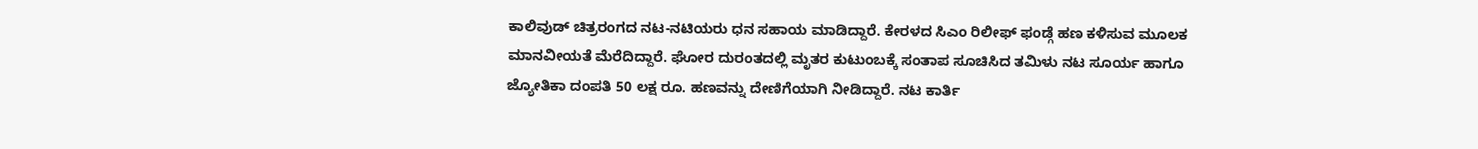ಕಾಲಿವುಡ್ ಚಿತ್ರರಂಗದ ನಟ-ನಟಿಯರು ಧನ ಸಹಾಯ ಮಾಡಿದ್ದಾರೆ. ಕೇರಳದ ಸಿಎಂ ರಿಲೀಫ್ ಫಂಡ್ಗೆ ಹಣ ಕಳಿಸುವ ಮೂಲಕ ಮಾನವೀಯತೆ ಮೆರೆದಿದ್ದಾರೆ. ಘೋರ ದುರಂತದಲ್ಲಿ ಮೃತರ ಕುಟುಂಬಕ್ಕೆ ಸಂತಾಪ ಸೂಚಿಸಿದ ತಮಿಳು ನಟ ಸೂರ್ಯ ಹಾಗೂ ಜ್ಯೋತಿಕಾ ದಂಪತಿ 50 ಲಕ್ಷ ರೂ. ಹಣವನ್ನು ದೇಣಿಗೆಯಾಗಿ ನೀಡಿದ್ದಾರೆ. ನಟ ಕಾರ್ತಿ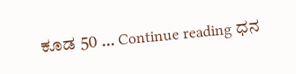ಕೂಡ 50 … Continue reading ಧನ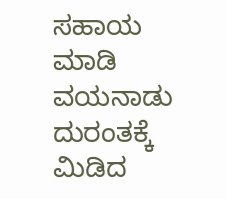ಸಹಾಯ ಮಾಡಿ ವಯನಾಡು ದುರಂತಕ್ಕೆ ಮಿಡಿದ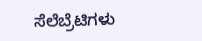ಸೆಲೆಬ್ರೆಟಿಗಳು